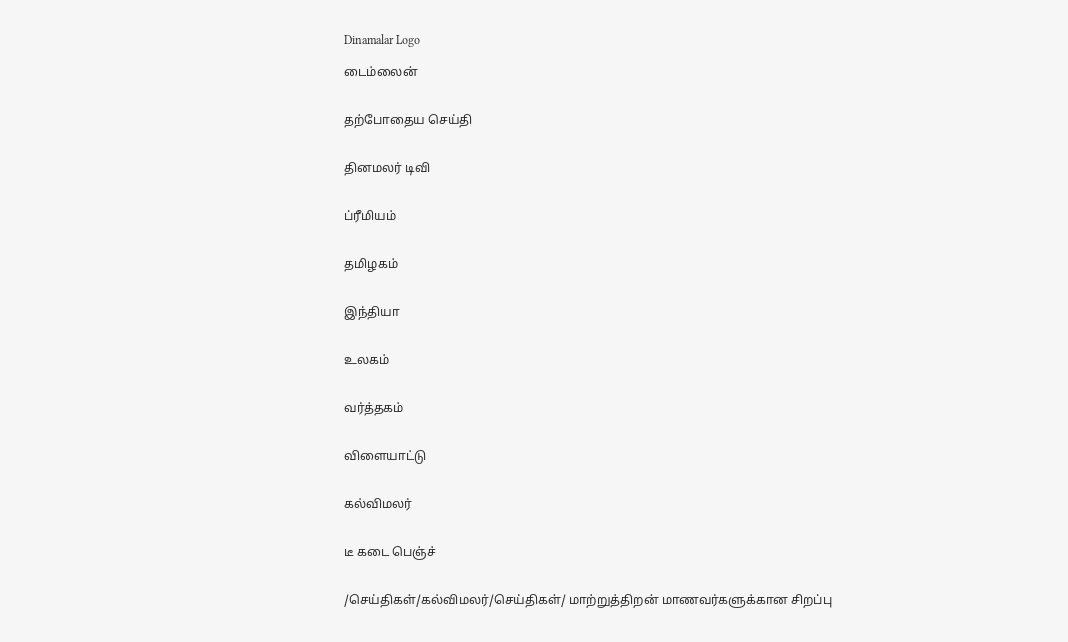Dinamalar Logo

டைம்லைன்


தற்போதைய செய்தி


தினமலர் டிவி


ப்ரீமியம்


தமிழகம்


இந்தியா


உலகம்


வர்த்தகம்


விளையாட்டு


கல்விமலர்


டீ கடை பெஞ்ச்


/செய்திகள்/கல்விமலர்/செய்திகள்/ மாற்றுத்திறன் மாணவர்களுக்கான சிறப்பு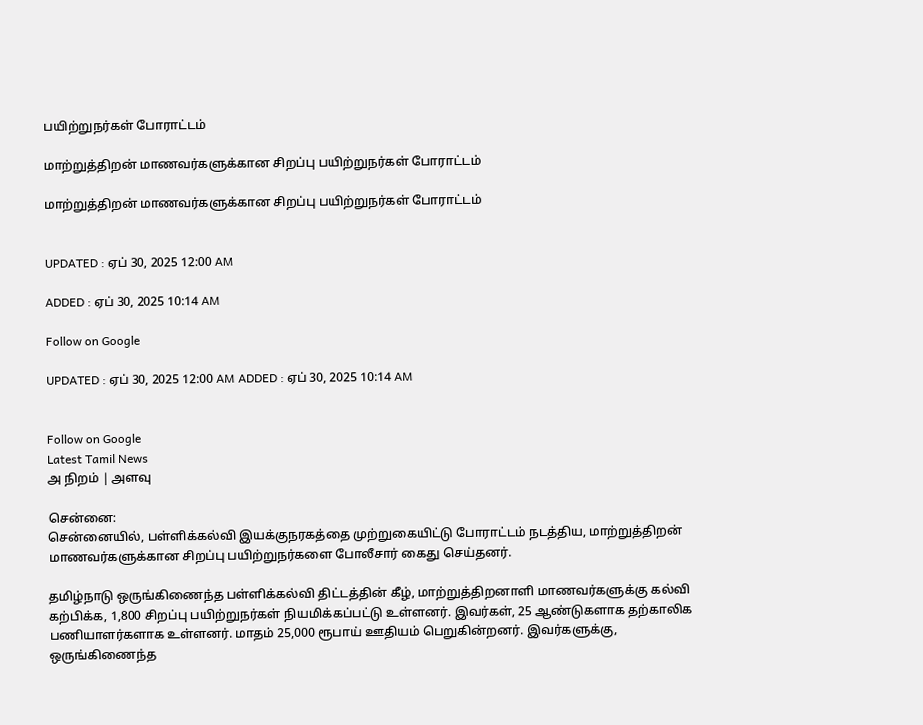பயிற்றுநர்கள் போராட்டம்

மாற்றுத்திறன் மாணவர்களுக்கான சிறப்பு பயிற்றுநர்கள் போராட்டம்

மாற்றுத்திறன் மாணவர்களுக்கான சிறப்பு பயிற்றுநர்கள் போராட்டம்


UPDATED : ஏப் 30, 2025 12:00 AM

ADDED : ஏப் 30, 2025 10:14 AM

Follow on Google

UPDATED : ஏப் 30, 2025 12:00 AM ADDED : ஏப் 30, 2025 10:14 AM


Follow on Google
Latest Tamil News
அ நிறம் | அளவு

சென்னை:
சென்னையில், பள்ளிக்கல்வி இயக்குநரகத்தை முற்றுகையிட்டு போராட்டம் நடத்திய, மாற்றுத்திறன் மாணவர்களுக்கான சிறப்பு பயிற்றுநர்களை போலீசார் கைது செய்தனர்.

தமிழ்நாடு ஒருங்கிணைந்த பள்ளிக்கல்வி திட்டத்தின் கீழ், மாற்றுத்திறனாளி மாணவர்களுக்கு கல்வி கற்பிக்க, 1,800 சிறப்பு பயிற்றுநர்கள் நியமிக்கப்பட்டு உள்ளனர். இவர்கள், 25 ஆண்டுகளாக தற்காலிக பணியாளர்களாக உள்ளனர். மாதம் 25,000 ரூபாய் ஊதியம் பெறுகின்றனர். இவர்களுக்கு, ஒருங்கிணைந்த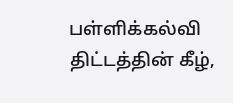பள்ளிக்கல்வி திட்டத்தின் கீழ்,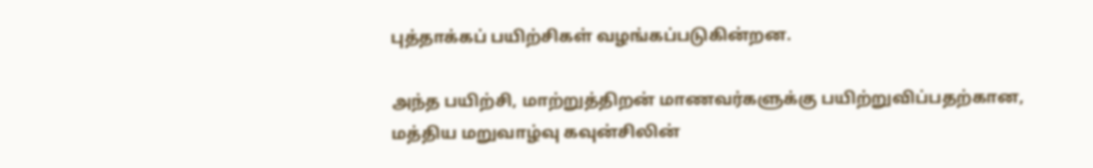புத்தாக்கப் பயிற்சிகள் வழங்கப்படுகின்றன.

அந்த பயிற்சி, மாற்றுத்திறன் மாணவர்களுக்கு பயிற்றுவிப்பதற்கான, மத்திய மறுவாழ்வு கவுன்சிலின்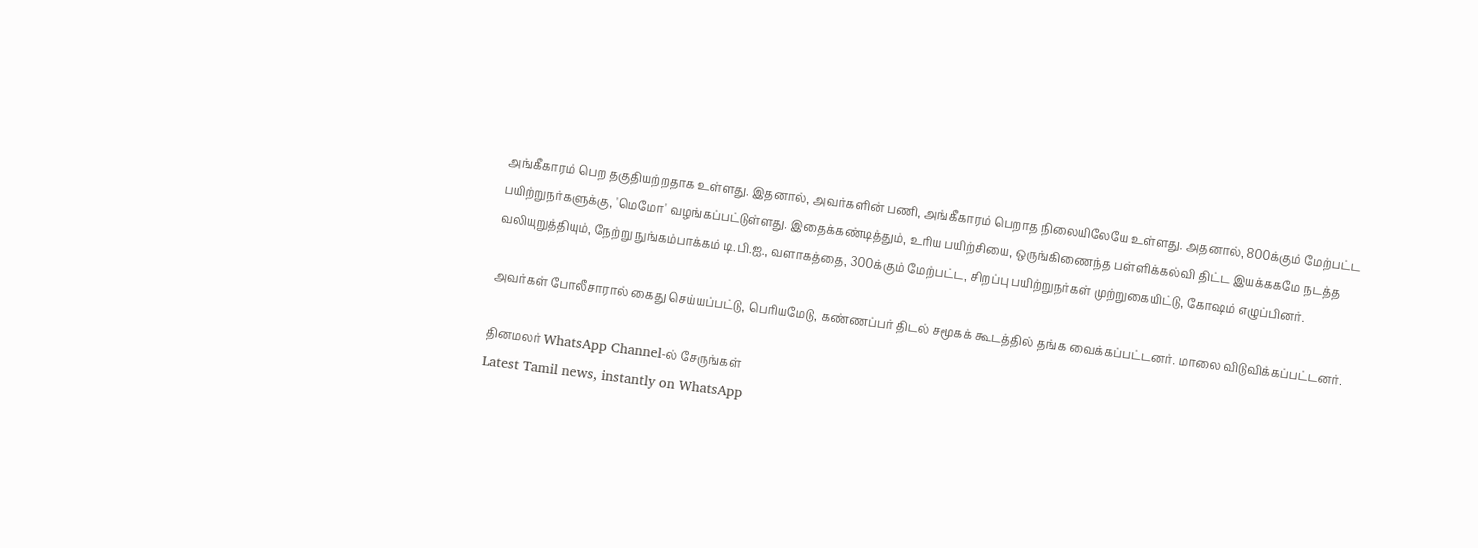அங்கீகாரம் பெற தகுதியற்றதாக உள்ளது. இதனால், அவர்களின் பணி, அங்கீகாரம் பெறாத நிலையிலேயே உள்ளது. அதனால், 800க்கும் மேற்பட்ட பயிற்றுநர்களுக்கு, 'மெமோ' வழங்கப்பட்டுள்ளது. இதைக்கண்டித்தும், உரிய பயிற்சியை, ஒருங்கிணைந்த பள்ளிக்கல்வி திட்ட இயக்ககமே நடத்த வலியுறுத்தியும், நேற்று நுங்கம்பாக்கம் டி.பி.ஐ., வளாகத்தை, 300க்கும் மேற்பட்ட, சிறப்பு பயிற்றுநர்கள் முற்றுகையிட்டு, கோஷம் எழுப்பினர்.

அவர்கள் போலீசாரால் கைது செய்யப்பட்டு, பெரியமேடு, கண்ணப்பர் திடல் சமூகக் கூடத்தில் தங்க வைக்கப்பட்டனர். மாலை விடுவிக்கப்பட்டனர்.

தினமலர் WhatsApp Channel-ல் சேருங்கள்
Latest Tamil news, instantly on WhatsApp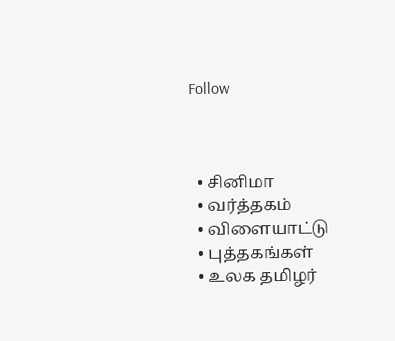Follow



  • சினிமா
  • வர்த்தகம்
  • விளையாட்டு
  • புத்தகங்கள்
  • உலக தமிழர்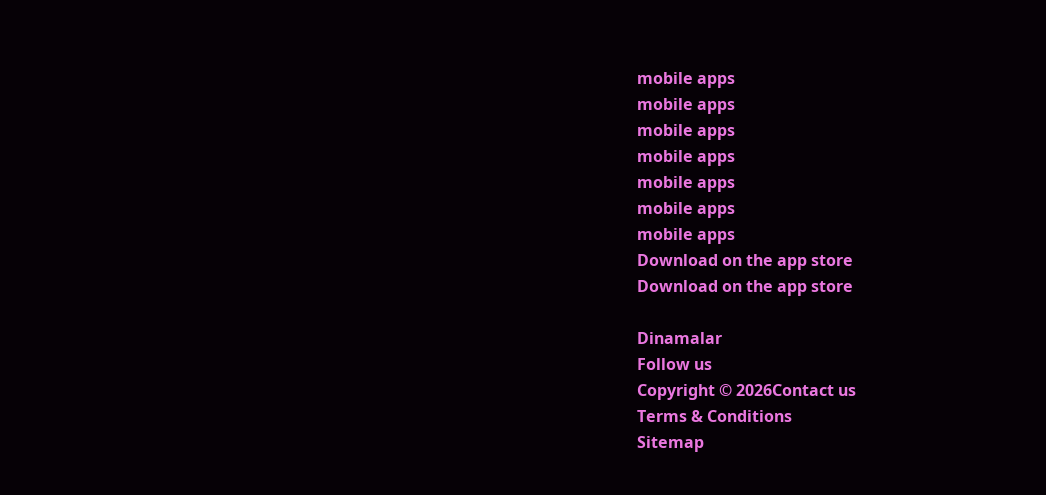mobile apps
mobile apps
mobile apps
mobile apps
mobile apps
mobile apps
mobile apps
Download on the app store
Download on the app store

Dinamalar
Follow us
Copyright © 2026Contact us
Terms & Conditions
Sitemap